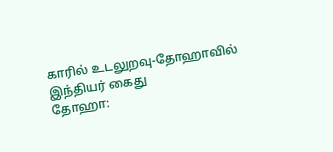காரில் உடலுறவு-தோஹாவில் இந்தியர் கைது
தோஹா: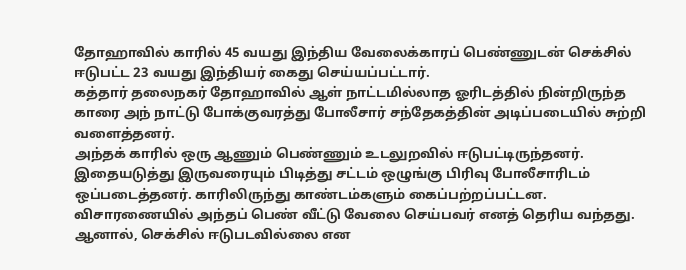தோஹாவில் காரில் 45 வயது இந்திய வேலைக்காரப் பெண்ணுடன் செக்சில் ஈடுபட்ட 23 வயது இந்தியர் கைது செய்யப்பட்டார்.
கத்தார் தலைநகர் தோஹாவில் ஆள் நாட்டமில்லாத ஓரிடத்தில் நின்றிருந்த காரை அந் நாட்டு போக்குவரத்து போலீசார் சந்தேகத்தின் அடிப்படையில் சுற்றி வளைத்தனர்.
அந்தக் காரில் ஒரு ஆணும் பெண்ணும் உடலுறவில் ஈடுபட்டிருந்தனர். இதையடுத்து இருவரையும் பிடித்து சட்டம் ஒழுங்கு பிரிவு போலீசாரிடம் ஒப்படைத்தனர். காரிலிருந்து காண்டம்களும் கைப்பற்றப்பட்டன.
விசாரணையில் அந்தப் பெண் வீட்டு வேலை செய்பவர் எனத் தெரிய வந்தது.
ஆனால், செக்சில் ஈடுபடவில்லை என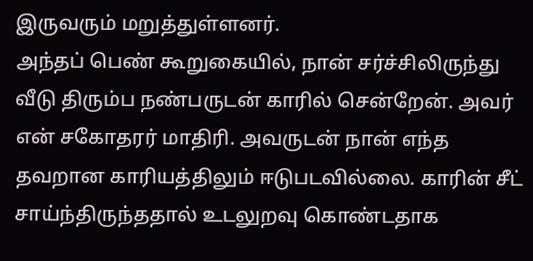இருவரும் மறுத்துள்ளனர்.
அந்தப் பெண் கூறுகையில், நான் சர்ச்சிலிருந்து வீடு திரும்ப நண்பருடன் காரில் சென்றேன். அவர் என் சகோதரர் மாதிரி. அவருடன் நான் எந்த தவறான காரியத்திலும் ஈடுபடவில்லை. காரின் சீட் சாய்ந்திருந்ததால் உடலுறவு கொண்டதாக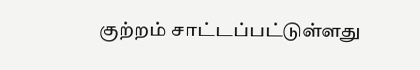குற்றம் சாட்டப்பட்டுள்ளது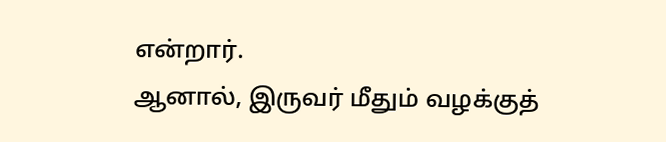என்றார்.
ஆனால், இருவர் மீதும் வழக்குத்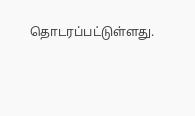தொடரப்பட்டுள்ளது.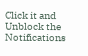Click it and Unblock the Notifications